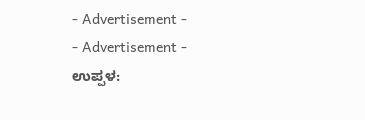- Advertisement -
- Advertisement -
ಉಪ್ಪಳ: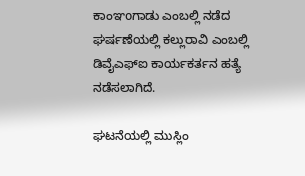ಕಾಂಞoಗಾಡು ಎಂಬಲ್ಲಿ ನಡೆದ ಘರ್ಷಣೆಯಲ್ಲಿ ಕಲ್ಲುರಾವಿ ಎಂಬಲ್ಲಿ ಡಿವೈಎಫ್ಐ ಕಾರ್ಯಕರ್ತನ ಹತ್ಯೆ ನಡೆಸಲಾಗಿದೆ.

ಘಟನೆಯಲ್ಲಿ ಮುಸ್ಲಿಂ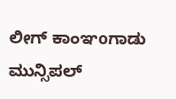ಲೀಗ್ ಕಾಂಞoಗಾಡು ಮುನ್ಸಿಪಲ್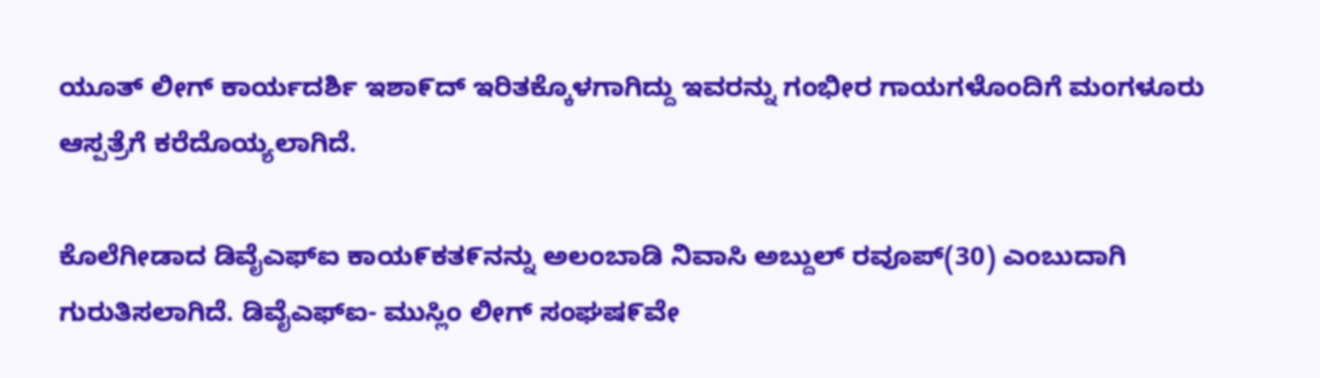ಯೂತ್ ಲೀಗ್ ಕಾರ್ಯದರ್ಶಿ ಇಶಾ೯ದ್ ಇರಿತಕ್ಕೊಳಗಾಗಿದ್ದು ಇವರನ್ನು ಗಂಭೀರ ಗಾಯಗಳೊಂದಿಗೆ ಮಂಗಳೂರು ಆಸ್ಪತ್ರೆಗೆ ಕರೆದೊಯ್ಯಲಾಗಿದೆ.

ಕೊಲೆಗೀಡಾದ ಡಿವೈಎಫ್ಐ ಕಾಯ೯ಕತ೯ನನ್ನು ಅಲಂಬಾಡಿ ನಿವಾಸಿ ಅಬ್ದುಲ್ ರವೂಪ್(30) ಎಂಬುದಾಗಿ ಗುರುತಿಸಲಾಗಿದೆ. ಡಿವೈಎಫ್ಐ- ಮುಸ್ಲಿಂ ಲೀಗ್ ಸಂಘಷ೯ವೇ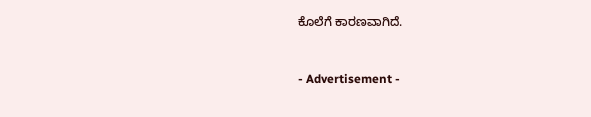ಕೊಲೆಗೆ ಕಾರಣವಾಗಿದೆ.



- Advertisement -